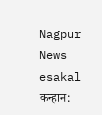Nagpur News
esakal
कन्हान: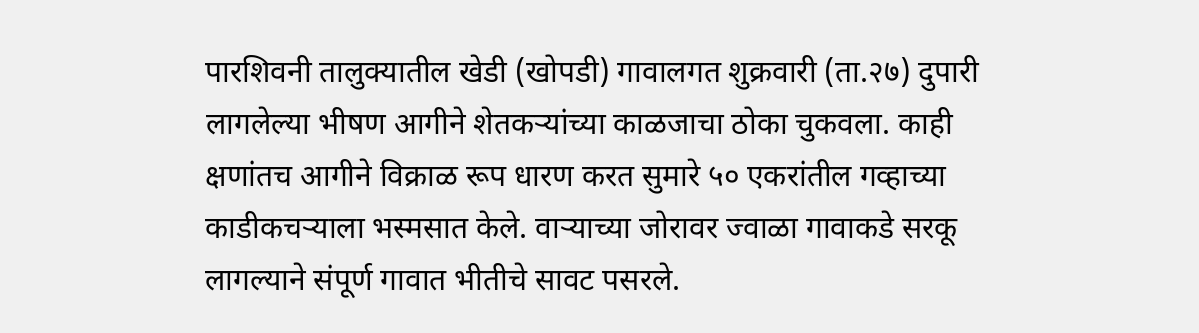पारशिवनी तालुक्यातील खेडी (खोपडी) गावालगत शुक्रवारी (ता.२७) दुपारी लागलेल्या भीषण आगीने शेतकऱ्यांच्या काळजाचा ठोका चुकवला. काही क्षणांतच आगीने विक्राळ रूप धारण करत सुमारे ५० एकरांतील गव्हाच्या काडीकचऱ्याला भस्मसात केले. वाऱ्याच्या जोरावर ज्वाळा गावाकडे सरकू लागल्याने संपूर्ण गावात भीतीचे सावट पसरले.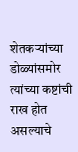शेतकऱ्यांच्या डोळ्यांसमोर त्यांच्या कष्टांची राख होत असल्याचे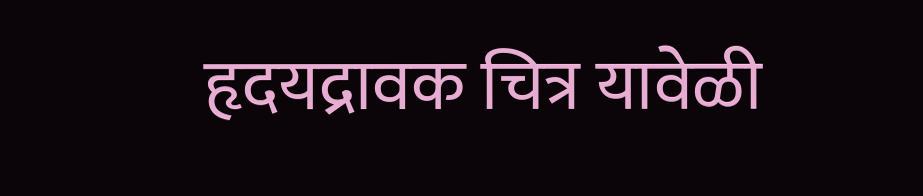हृदयद्रावक चित्र यावेळी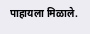पाहायला मिळाले.